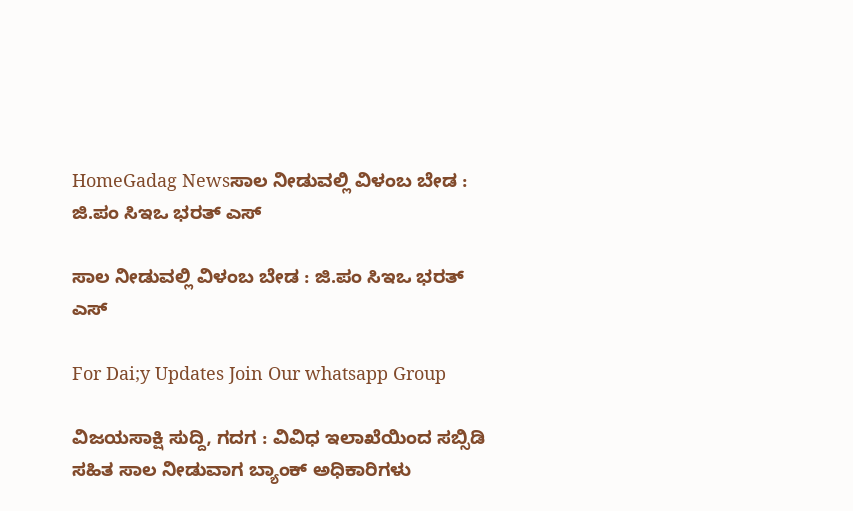HomeGadag Newsಸಾಲ ನೀಡುವಲ್ಲಿ ವಿಳಂಬ ಬೇಡ : ಜಿ.ಪಂ ಸಿಇಒ ಭರತ್ ಎಸ್

ಸಾಲ ನೀಡುವಲ್ಲಿ ವಿಳಂಬ ಬೇಡ : ಜಿ.ಪಂ ಸಿಇಒ ಭರತ್ ಎಸ್

For Dai;y Updates Join Our whatsapp Group

ವಿಜಯಸಾಕ್ಷಿ ಸುದ್ದಿ, ಗದಗ : ವಿವಿಧ ಇಲಾಖೆಯಿಂದ ಸಬ್ಸಿಡಿ ಸಹಿತ ಸಾಲ ನೀಡುವಾಗ ಬ್ಯಾಂಕ್ ಅಧಿಕಾರಿಗಳು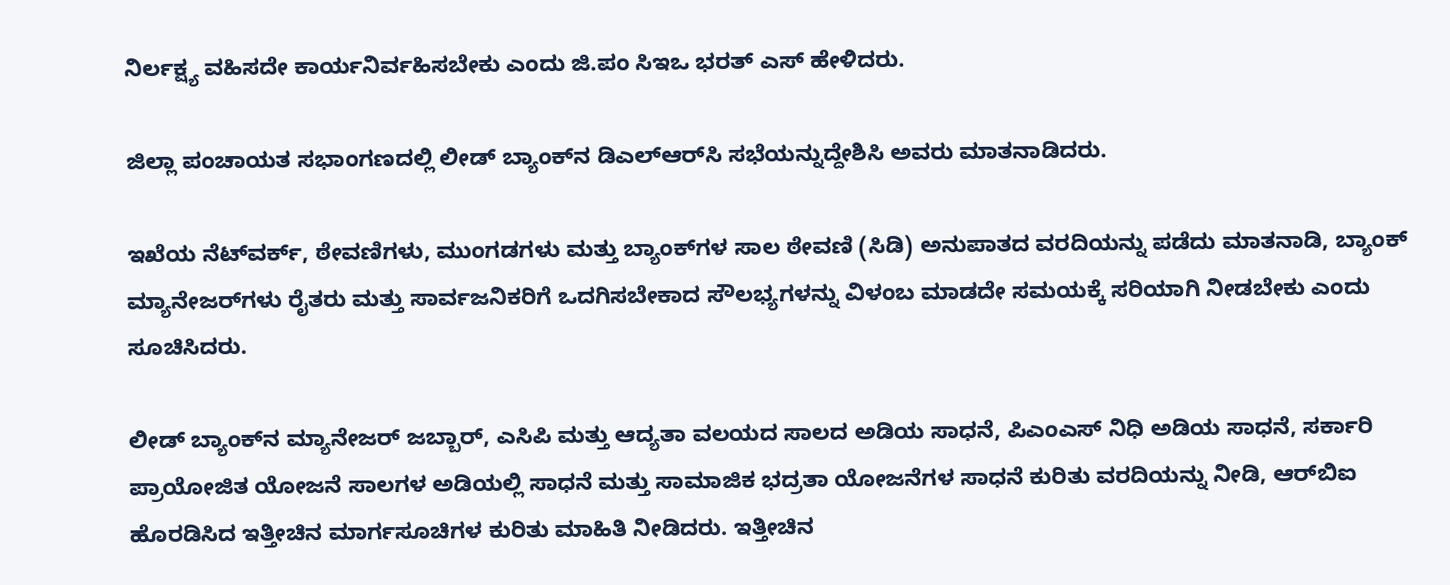ನಿರ್ಲಕ್ಷ್ಯ ವಹಿಸದೇ ಕಾರ್ಯನಿರ್ವಹಿಸಬೇಕು ಎಂದು ಜಿ.ಪಂ ಸಿಇಒ ಭರತ್ ಎಸ್ ಹೇಳಿದರು.

ಜಿಲ್ಲಾ ಪಂಚಾಯತ ಸಭಾಂಗಣದಲ್ಲಿ ಲೀಡ್ ಬ್ಯಾಂಕ್‌ನ ಡಿಎಲ್‌ಆರ್‌ಸಿ ಸಭೆಯನ್ನುದ್ದೇಶಿಸಿ ಅವರು ಮಾತನಾಡಿದರು.

ಇಖೆಯ ನೆಟ್‌ವರ್ಕ್, ಠೇವಣಿಗಳು, ಮುಂಗಡಗಳು ಮತ್ತು ಬ್ಯಾಂಕ್‌ಗಳ ಸಾಲ ಠೇವಣಿ (ಸಿಡಿ) ಅನುಪಾತದ ವರದಿಯನ್ನು ಪಡೆದು ಮಾತನಾಡಿ, ಬ್ಯಾಂಕ್ ಮ್ಯಾನೇಜರ್‌ಗಳು ರೈತರು ಮತ್ತು ಸಾರ್ವಜನಿಕರಿಗೆ ಒದಗಿಸಬೇಕಾದ ಸೌಲಭ್ಯಗಳನ್ನು ವಿಳಂಬ ಮಾಡದೇ ಸಮಯಕ್ಕೆ ಸರಿಯಾಗಿ ನೀಡಬೇಕು ಎಂದು ಸೂಚಿಸಿದರು.

ಲೀಡ್ ಬ್ಯಾಂಕ್‌ನ ಮ್ಯಾನೇಜರ್ ಜಬ್ಬಾರ್, ಎಸಿಪಿ ಮತ್ತು ಆದ್ಯತಾ ವಲಯದ ಸಾಲದ ಅಡಿಯ ಸಾಧನೆ, ಪಿಎಂಎಸ್ ನಿಧಿ ಅಡಿಯ ಸಾಧನೆ, ಸರ್ಕಾರಿ ಪ್ರಾಯೋಜಿತ ಯೋಜನೆ ಸಾಲಗಳ ಅಡಿಯಲ್ಲಿ ಸಾಧನೆ ಮತ್ತು ಸಾಮಾಜಿಕ ಭದ್ರತಾ ಯೋಜನೆಗಳ ಸಾಧನೆ ಕುರಿತು ವರದಿಯನ್ನು ನೀಡಿ, ಆರ್‌ಬಿಐ ಹೊರಡಿಸಿದ ಇತ್ತೀಚಿನ ಮಾರ್ಗಸೂಚಿಗಳ ಕುರಿತು ಮಾಹಿತಿ ನೀಡಿದರು. ಇತ್ತೀಚಿನ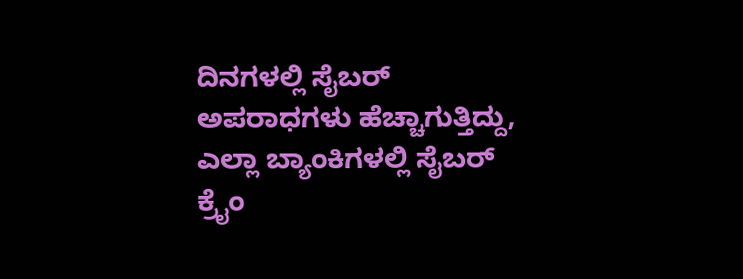ದಿನಗಳಲ್ಲಿ ಸೈಬರ್ ಅಪರಾಧಗಳು ಹೆಚ್ಚಾಗುತ್ತಿದ್ದು, ಎಲ್ಲಾ ಬ್ಯಾಂಕಿಗಳಲ್ಲಿ ಸೈಬರ್ ಕ್ರೈಂ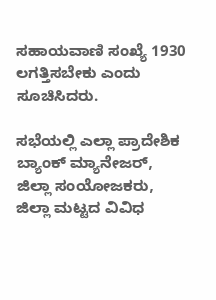ಸಹಾಯವಾಣಿ ಸಂಖ್ಯೆ 1930 ಲಗತ್ತಿಸಬೇಕು ಎಂದು ಸೂಚಿಸಿದರು.

ಸಭೆಯಲ್ಲಿ ಎಲ್ಲಾ ಪ್ರಾದೇಶಿಕ ಬ್ಯಾಂಕ್ ಮ್ಯಾನೇಜರ್, ಜಿಲ್ಲಾ ಸಂಯೋಜಕರು, ಜಿಲ್ಲಾ ಮಟ್ಟದ ವಿವಿಧ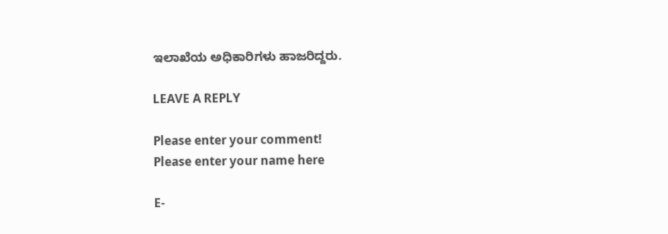ಇಲಾಖೆಯ ಅಧಿಕಾರಿಗಳು ಹಾಜರಿದ್ದರು.

LEAVE A REPLY

Please enter your comment!
Please enter your name here

E-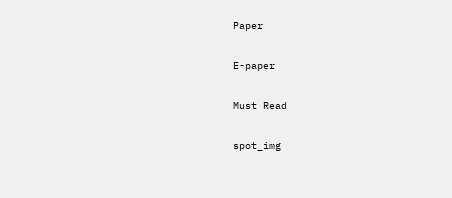Paper

E-paper

Must Read

spot_img